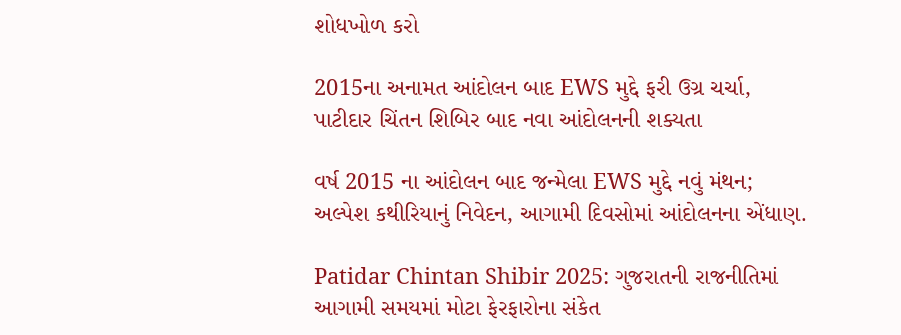શોધખોળ કરો

2015ના અનામત આંદોલન બાદ EWS મુદ્દે ફરી ઉગ્ર ચર્ચા, પાટીદાર ચિંતન શિબિર બાદ નવા આંદોલનની શક્યતા

વર્ષ 2015 ના આંદોલન બાદ જન્મેલા EWS મુદ્દે નવું મંથન; અલ્પેશ કથીરિયાનું નિવેદન, આગામી દિવસોમાં આંદોલનના એંધાણ.

Patidar Chintan Shibir 2025: ગુજરાતની રાજનીતિમાં આગામી સમયમાં મોટા ફેરફારોના સંકેત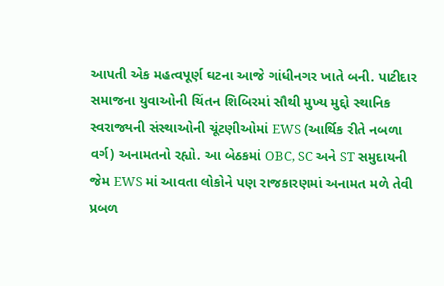આપતી એક મહત્વપૂર્ણ ઘટના આજે ગાંધીનગર ખાતે બની. પાટીદાર સમાજના યુવાઓની ચિંતન શિબિરમાં સૌથી મુખ્ય મુદ્દો સ્થાનિક સ્વરાજ્યની સંસ્થાઓની ચૂંટણીઓમાં EWS (આર્થિક રીતે નબળા વર્ગ) અનામતનો રહ્યો. આ બેઠકમાં OBC, SC અને ST સમુદાયની જેમ EWS માં આવતા લોકોને પણ રાજકારણમાં અનામત મળે તેવી પ્રબળ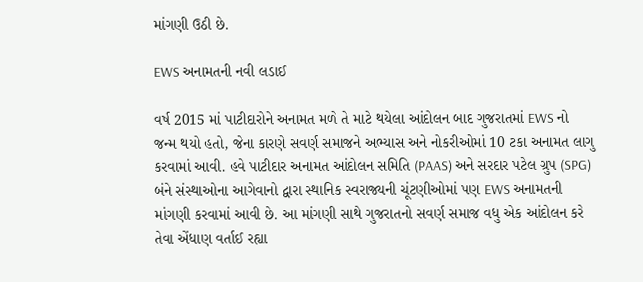માંગણી ઉઠી છે.

EWS અનામતની નવી લડાઈ

વર્ષ 2015 માં પાટીદારોને અનામત મળે તે માટે થયેલા આંદોલન બાદ ગુજરાતમાં EWS નો જન્મ થયો હતો, જેના કારણે સવર્ણ સમાજને અભ્યાસ અને નોકરીઓમાં 10 ટકા અનામત લાગુ કરવામાં આવી. હવે પાટીદાર અનામત આંદોલન સમિતિ (PAAS) અને સરદાર પટેલ ગ્રુપ (SPG) બંને સંસ્થાઓના આગેવાનો દ્વારા સ્થાનિક સ્વરાજ્યની ચૂંટણીઓમાં પણ EWS અનામતની માંગણી કરવામાં આવી છે. આ માંગણી સાથે ગુજરાતનો સવર્ણ સમાજ વધુ એક આંદોલન કરે તેવા એંધાણ વર્તાઈ રહ્યા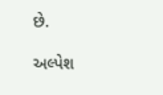છે.

અલ્પેશ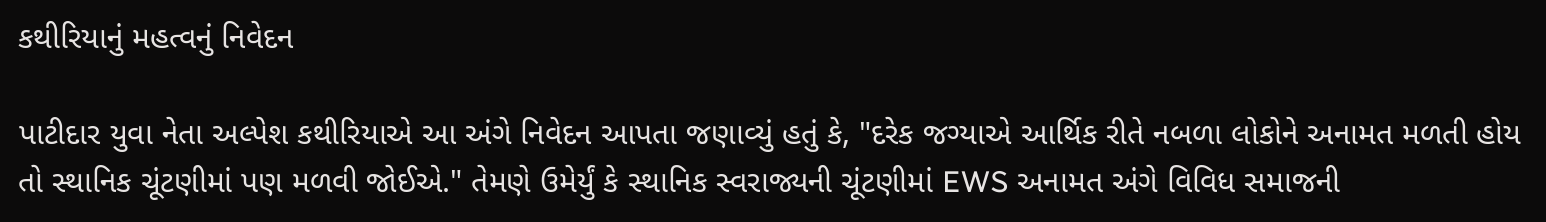કથીરિયાનું મહત્વનું નિવેદન

પાટીદાર યુવા નેતા અલ્પેશ કથીરિયાએ આ અંગે નિવેદન આપતા જણાવ્યું હતું કે, "દરેક જગ્યાએ આર્થિક રીતે નબળા લોકોને અનામત મળતી હોય તો સ્થાનિક ચૂંટણીમાં પણ મળવી જોઈએ." તેમણે ઉમેર્યું કે સ્થાનિક સ્વરાજ્યની ચૂંટણીમાં EWS અનામત અંગે વિવિધ સમાજની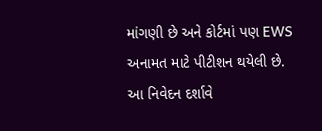માંગણી છે અને કોર્ટમાં પણ EWS અનામત માટે પીટીશન થયેલી છે. આ નિવેદન દર્શાવે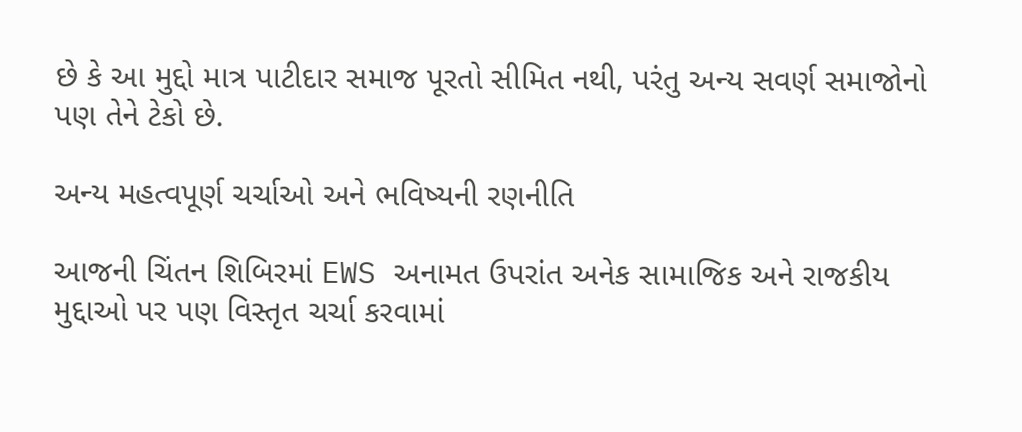છે કે આ મુદ્દો માત્ર પાટીદાર સમાજ પૂરતો સીમિત નથી, પરંતુ અન્ય સવર્ણ સમાજોનો પણ તેને ટેકો છે.

અન્ય મહત્વપૂર્ણ ચર્ચાઓ અને ભવિષ્યની રણનીતિ

આજની ચિંતન શિબિરમાં EWS અનામત ઉપરાંત અનેક સામાજિક અને રાજકીય મુદ્દાઓ પર પણ વિસ્તૃત ચર્ચા કરવામાં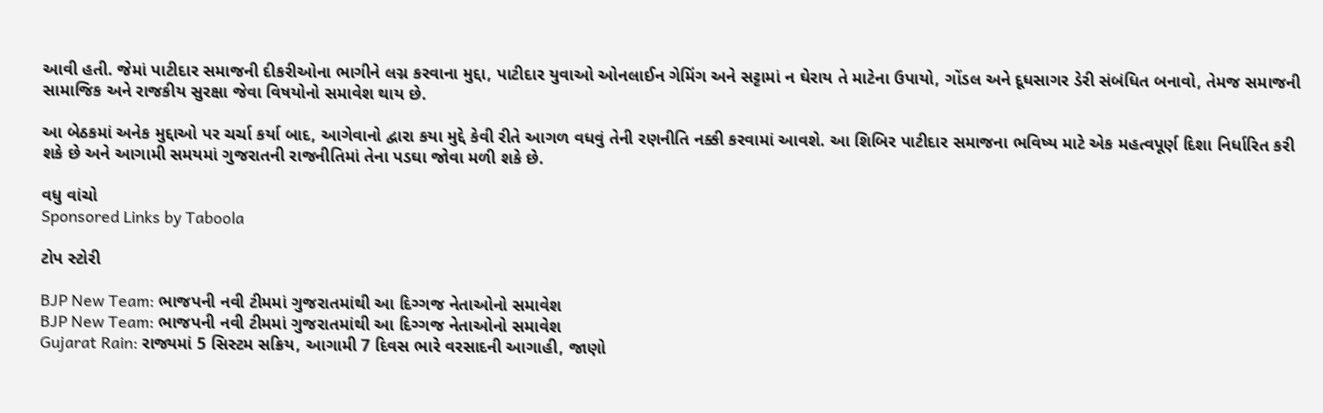આવી હતી. જેમાં પાટીદાર સમાજની દીકરીઓના ભાગીને લગ્ન કરવાના મુદ્દા, પાટીદાર યુવાઓ ઓનલાઈન ગેમિંગ અને સટ્ટામાં ન ઘેરાય તે માટેના ઉપાયો, ગોંડલ અને દૂધસાગર ડેરી સંબંધિત બનાવો, તેમજ સમાજની સામાજિક અને રાજકીય સુરક્ષા જેવા વિષયોનો સમાવેશ થાય છે.

આ બેઠકમાં અનેક મુદ્દાઓ પર ચર્ચા કર્યા બાદ, આગેવાનો દ્વારા કયા મુદ્દે કેવી રીતે આગળ વધવું તેની રણનીતિ નક્કી કરવામાં આવશે. આ શિબિર પાટીદાર સમાજના ભવિષ્ય માટે એક મહત્વપૂર્ણ દિશા નિર્ધારિત કરી શકે છે અને આગામી સમયમાં ગુજરાતની રાજનીતિમાં તેના પડઘા જોવા મળી શકે છે.

વધુ વાંચો
Sponsored Links by Taboola

ટોપ સ્ટોરી

BJP New Team: ભાજપની નવી ટીમમાં ગુજરાતમાંથી આ દિગ્ગજ નેતાઓનો સમાવેશ
BJP New Team: ભાજપની નવી ટીમમાં ગુજરાતમાંથી આ દિગ્ગજ નેતાઓનો સમાવેશ
Gujarat Rain: રાજ્યમાં 5 સિસ્ટમ સક્રિય, આગામી 7 દિવસ ભારે વરસાદની આગાહી, જાણો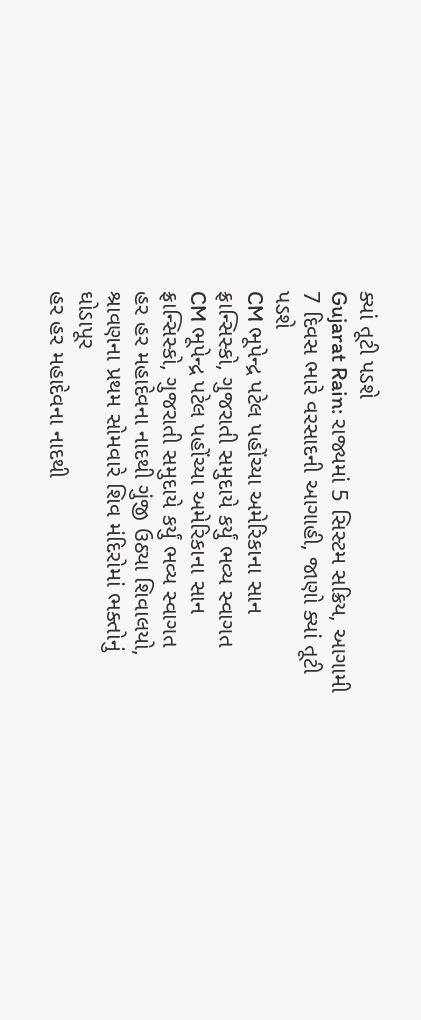ક્યાં તૂટી પડશે
Gujarat Rain: રાજ્યમાં 5 સિસ્ટમ સક્રિય, આગામી 7 દિવસ ભારે વરસાદની આગાહી, જાણો ક્યાં તૂટી પડશે
CM ભૂપેન્દ્ર પટેલ પહોંચ્યા અમેરિકાના સાન ફ્રાન્સિસ્કો, ગુજરાતી સમુદાયે કર્યું ભવ્ય સ્વાગત
CM ભૂપેન્દ્ર પટેલ પહોંચ્યા અમેરિકાના સાન ફ્રાન્સિસ્કો, ગુજરાતી સમુદાયે કર્યું ભવ્ય સ્વાગત
હર હર મહાદેવના નાદથી ગુંજી ઉઠ્યા શિવાલયો, શ્રાવણના પ્રથમ સોમવારે શિવ મંદિરોમાં ભક્તોનું ઘોડાપૂર
હર હર મહાદેવના નાદથી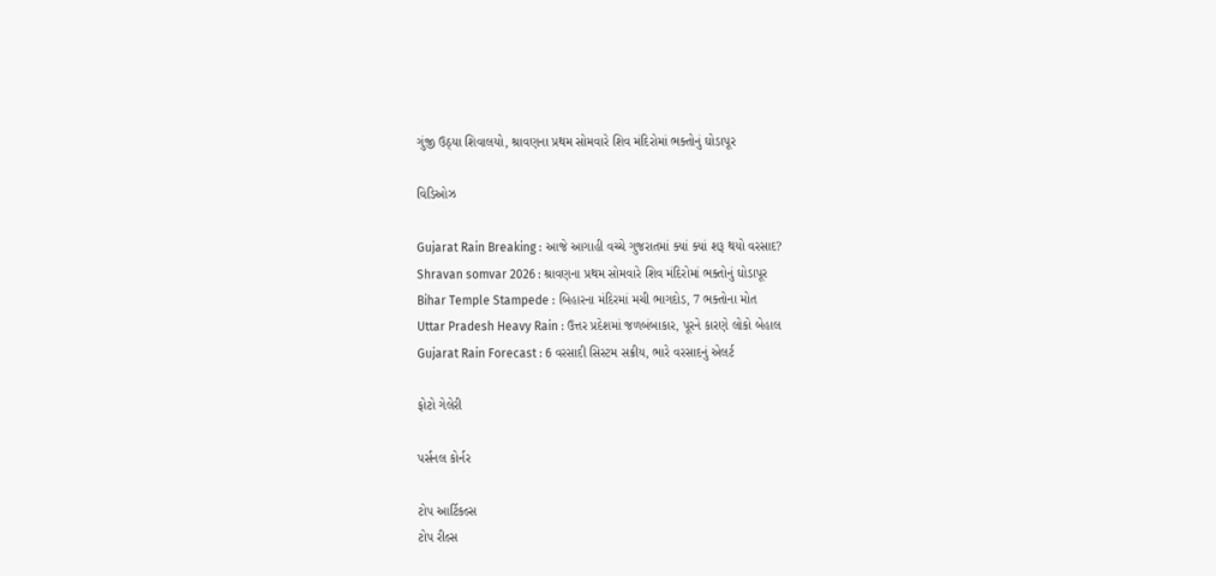ગુંજી ઉઠ્યા શિવાલયો, શ્રાવણના પ્રથમ સોમવારે શિવ મંદિરોમાં ભક્તોનું ઘોડાપૂર

વિડિઓઝ

Gujarat Rain Breaking : આજે આગાહી વચ્ચે ગુજરાતમાં ક્યાં ક્યાં શરૂ થયો વરસાદ?
Shravan somvar 2026 : શ્રાવણના પ્રથમ સોમવારે શિવ મંદિરોમાં ભક્તોનું ઘોડાપૂર
Bihar Temple Stampede : બિહારના મંદિરમાં મચી ભાગદોડ, 7 ભક્તોના મોત
Uttar Pradesh Heavy Rain : ઉત્તર પ્રદેશમાં જળબંબાકાર, પૂરને કારણે લોકો બેહાલ
Gujarat Rain Forecast : 6 વરસાદી સિસ્ટમ સક્રીય, ભારે વરસાદનું એલર્ટ

ફોટો ગેલેરી

પર્સનલ કોર્નર

ટોપ આર્ટિકલ્સ
ટોપ રીલ્સ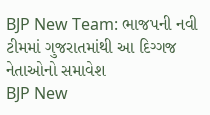BJP New Team: ભાજપની નવી ટીમમાં ગુજરાતમાંથી આ દિગ્ગજ નેતાઓનો સમાવેશ
BJP New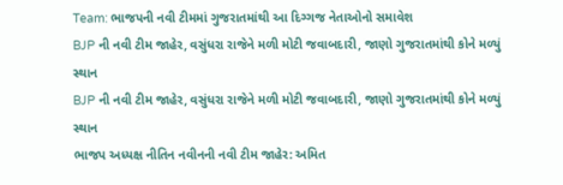Team: ભાજપની નવી ટીમમાં ગુજરાતમાંથી આ દિગ્ગજ નેતાઓનો સમાવેશ
BJP ની નવી ટીમ જાહેર, વસુંધરા રાજેને મળી મોટી જવાબદારી, જાણો ગુજરાતમાંથી કોને મળ્યું સ્થાન
BJP ની નવી ટીમ જાહેર, વસુંધરા રાજેને મળી મોટી જવાબદારી, જાણો ગુજરાતમાંથી કોને મળ્યું સ્થાન
ભાજપ અધ્યક્ષ નીતિન નવીનની નવી ટીમ જાહેર: અમિત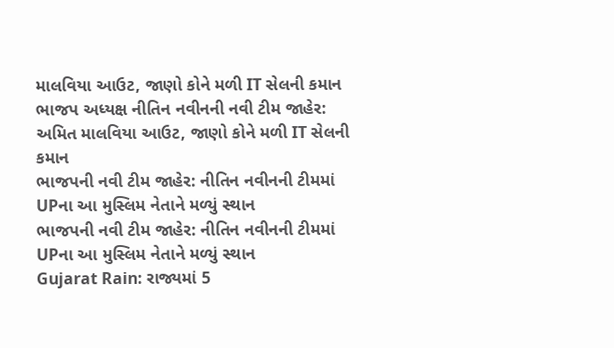માલવિયા આઉટ, જાણો કોને મળી IT સેલની કમાન
ભાજપ અધ્યક્ષ નીતિન નવીનની નવી ટીમ જાહેર: અમિત માલવિયા આઉટ, જાણો કોને મળી IT સેલની કમાન
ભાજપની નવી ટીમ જાહેર: નીતિન નવીનની ટીમમાં UPના આ મુસ્લિમ નેતાને મળ્યું સ્થાન
ભાજપની નવી ટીમ જાહેર: નીતિન નવીનની ટીમમાં UPના આ મુસ્લિમ નેતાને મળ્યું સ્થાન
Gujarat Rain: રાજ્યમાં 5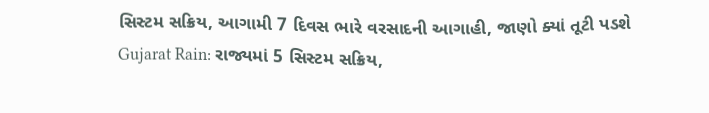સિસ્ટમ સક્રિય, આગામી 7 દિવસ ભારે વરસાદની આગાહી, જાણો ક્યાં તૂટી પડશે
Gujarat Rain: રાજ્યમાં 5 સિસ્ટમ સક્રિય,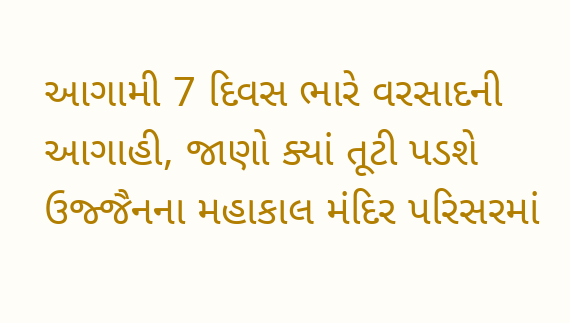આગામી 7 દિવસ ભારે વરસાદની આગાહી, જાણો ક્યાં તૂટી પડશે
ઉજ્જૈનના મહાકાલ મંદિર પરિસરમાં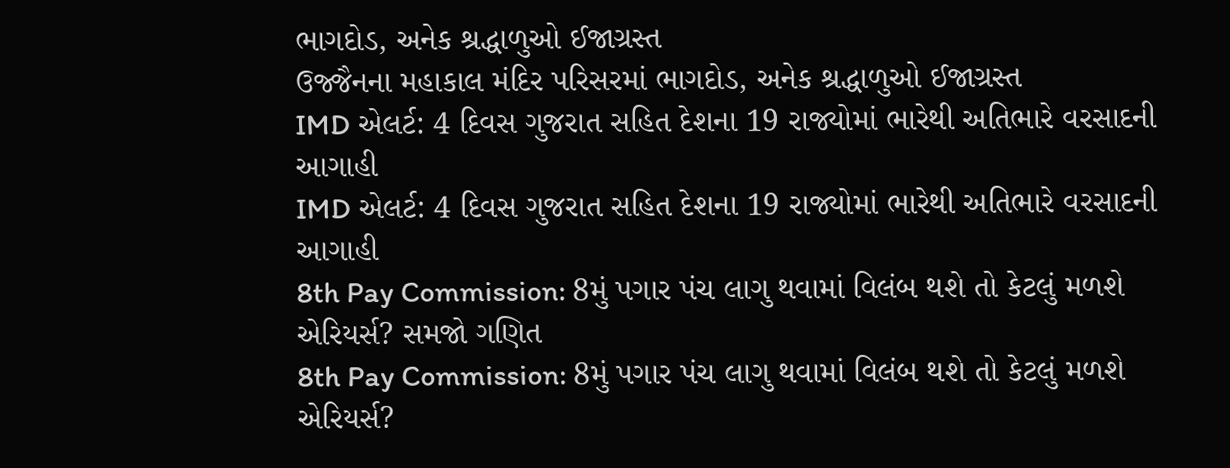ભાગદોડ, અનેક શ્રદ્ધાળુઓ ઈજાગ્રસ્ત
ઉજ્જૈનના મહાકાલ મંદિર પરિસરમાં ભાગદોડ, અનેક શ્રદ્ધાળુઓ ઈજાગ્રસ્ત
IMD એલર્ટ: 4 દિવસ ગુજરાત સહિત દેશના 19 રાજ્યોમાં ભારેથી અતિભારે વરસાદની આગાહી
IMD એલર્ટ: 4 દિવસ ગુજરાત સહિત દેશના 19 રાજ્યોમાં ભારેથી અતિભારે વરસાદની આગાહી
8th Pay Commission: 8મું પગાર પંચ લાગુ થવામાં વિલંબ થશે તો કેટલું મળશે એરિયર્સ? સમજો ગણિત
8th Pay Commission: 8મું પગાર પંચ લાગુ થવામાં વિલંબ થશે તો કેટલું મળશે એરિયર્સ?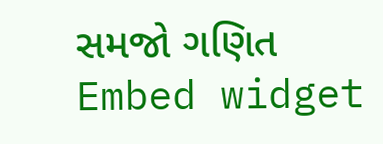સમજો ગણિત
Embed widget